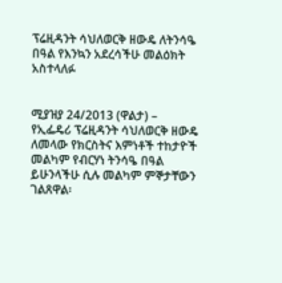ፕሬዚዳንት ሳህለወርቅ ዘውዴ ለትንሳዔ በዓል የእንኳን አደረሳችሁ መልዕክት አስተላለፉ


ሚያዝያ 24/2013 (ዋልታ) –
የኢፌዴሪ ፕሬዚዳንት ሳህለወርቅ ዘውዴ ለመላው የክርስትና እምነቶች ተከታዮች መልካም የብርሃነ ትንሳዔ በዓል ይሁንላችሁ ሲሉ መልካም ምኞታቸውን ገልጸዋል፡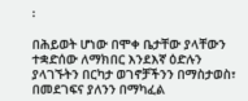፡

በሕይወት ሆነው በሞቀ ቤታቸው ያላቸውን ተቋድሰው ለማክበር እንደእኛ ዕድሉን ያላገኙትን በርካታ ወገኖቻችንን በማስታወስ፣ በመደገፍና ያለንን በማካፈል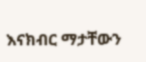እናክብር ማታቸውን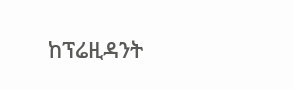ከፕሬዚዳንት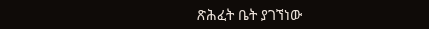ጽሕፈት ቤት ያገኘነው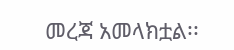መረጃ አመላክቷል፡፡